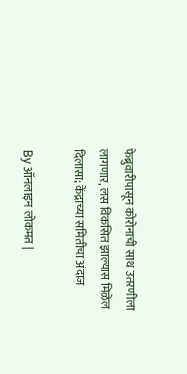फेब्रुवारीपासून कोरोनाची साथ उतरणीला लागणार, लस विकसित झाल्यास मिळेल दिलासा; केंद्राच्या समितीचा अंदाज

By ऑनलाइन लोकमत |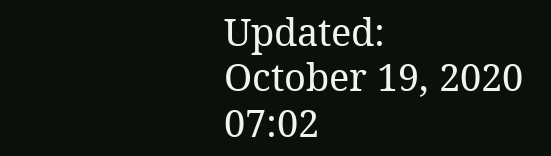Updated: October 19, 2020 07:02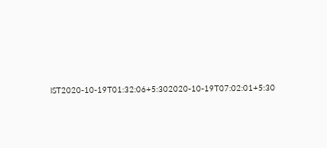IST2020-10-19T01:32:06+5:302020-10-19T07:02:01+5:30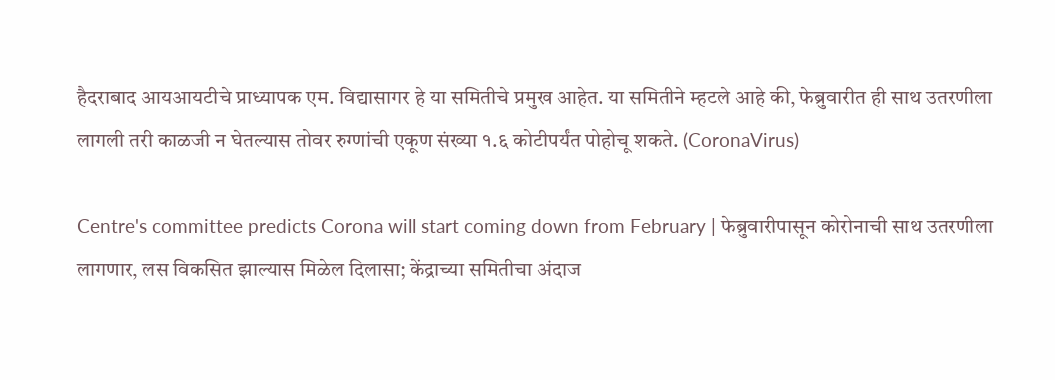हैदराबाद आयआयटीचे प्राध्यापक एम. विद्यासागर हे या समितीचे प्रमुख आहेत. या समितीने म्हटले आहे की, फेब्रुवारीत ही साथ उतरणीला लागली तरी काळजी न घेतल्यास तोवर रुग्णांची एकूण संख्या १.६ कोटीपर्यंत पोहोचू शकते. (CoronaVirus)

Centre's committee predicts Corona will start coming down from February | फेब्रुवारीपासून कोरोनाची साथ उतरणीला लागणार, लस विकसित झाल्यास मिळेल दिलासा; केंद्राच्या समितीचा अंदाज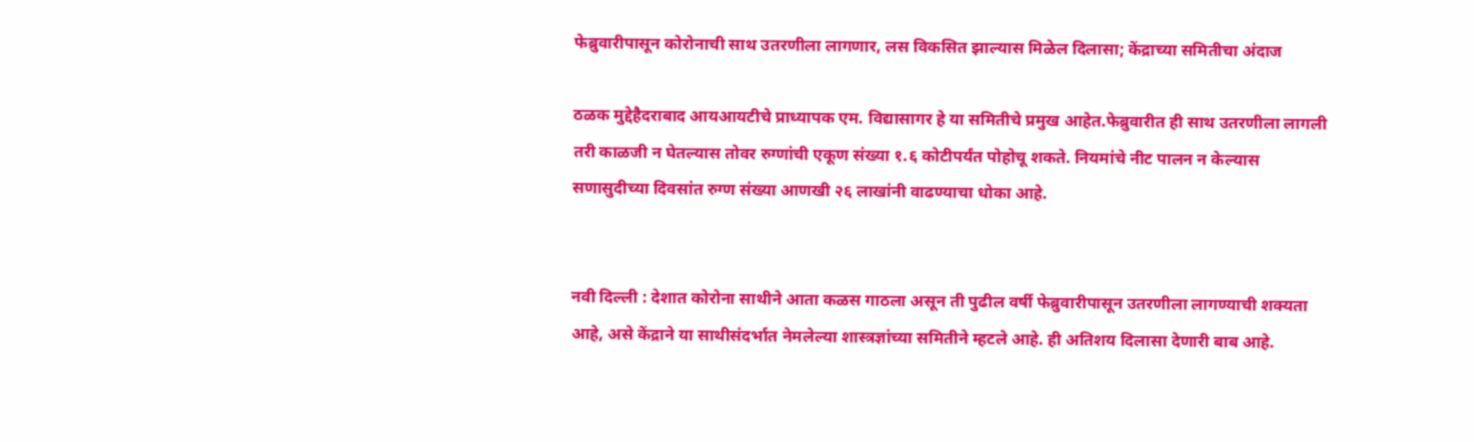फेब्रुवारीपासून कोरोनाची साथ उतरणीला लागणार, लस विकसित झाल्यास मिळेल दिलासा; केंद्राच्या समितीचा अंदाज

ठळक मुद्देहैदराबाद आयआयटीचे प्राध्यापक एम. विद्यासागर हे या समितीचे प्रमुख आहेत.फेब्रुवारीत ही साथ उतरणीला लागली तरी काळजी न घेतल्यास तोवर रुग्णांची एकूण संख्या १.६ कोटीपर्यंत पोहोचू शकते. नियमांचे नीट पालन न केल्यास सणासुदीच्या दिवसांत रुग्ण संख्या आणखी २६ लाखांनी वाढण्याचा धोका आहे.


नवी दिल्ली : देशात कोरोना साथीने आता कळस गाठला असून ती पुढील वर्षी फेब्रुवारीपासून उतरणीला लागण्याची शक्यता आहे, असे केंद्राने या साथीसंदर्भात नेमलेल्या शास्त्रज्ञांच्या समितीने म्हटले आहे. ही अतिशय दिलासा देणारी बाब आहे.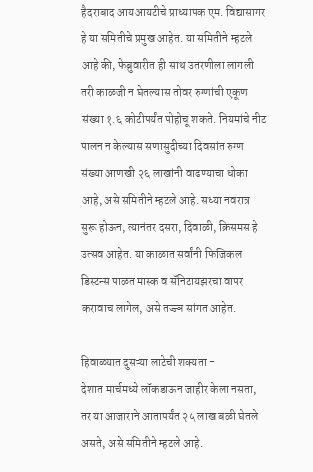हैदराबाद आयआयटीचे प्राध्यापक एम. विद्यासागर हे या समितीचे प्रमुख आहेत. या समितीने म्हटले आहे की, फेब्रुवारीत ही साथ उतरणीला लागली तरी काळजी न घेतल्यास तोवर रुग्णांची एकूण संख्या १.६ कोटीपर्यंत पोहोचू शकते. नियमांचे नीट पालन न केल्यास सणासुदीच्या दिवसांत रुग्ण संख्या आणखी २६ लाखांनी वाढण्याचा धोका आहे, असे समितीने म्हटले आहे. सध्या नवरात्र सुरू होऊन, त्यानंतर दसरा, दिवाळी, क्रिसमस हे उत्सव आहेत. या काळात सर्वांनी फिजिकल डिस्टन्स पाळत मास्क व सॅनिटायझरचा वापर करावाच लागेल, असे तज्ज्ञ सांगत आहेत.

हिवाळ्यात दुसऱ्या लाटेची शक्यता -
देशात मार्चमध्ये लॉकडाऊन जाहीर केला नसता, तर या आजाराने आतापर्यंत २५ लाख बळी घेतले असते, असे समितीने म्हटले आहे.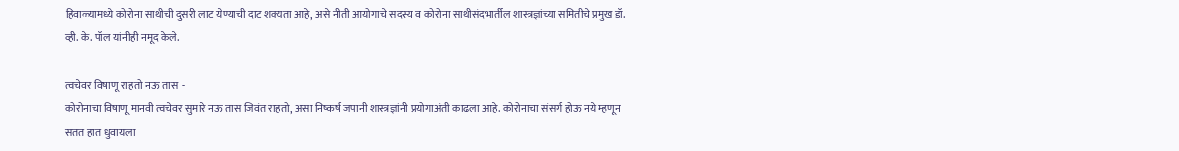हिवाळ्यामध्ये कोरोना साथीची दुसरी लाट येण्याची दाट शक्यता आहे, असे नीती आयोगाचे सदस्य व कोरोना साथीसंदभार्तील शास्त्रज्ञांच्या समितीचे प्रमुख डॉ. व्ही. के. पॉल यांनीही नमूद केले.

त्वचेवर विषाणू राहतो नऊ तास  -
कोरोनाचा विषाणू मानवी त्वचेवर सुमारे नऊ तास जिवंत राहतो, असा निष्कर्ष जपानी शास्त्रज्ञांनी प्रयोगाअंती काढला आहे. कोरोनाचा संसर्ग होऊ नये म्हणून सतत हात धुवायला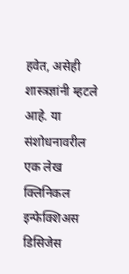हवेत, असेही शास्त्रज्ञांनी म्हटले आहे. या संशोधनावरील एक लेख क्लिनिकल इन्फेक्शिअस डिसिजेस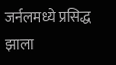जर्नलमध्ये प्रसिद्ध झाला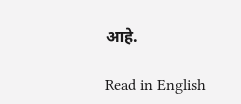आहे.

Read in English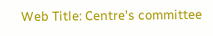Web Title: Centre's committee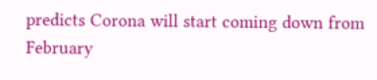predicts Corona will start coming down from February